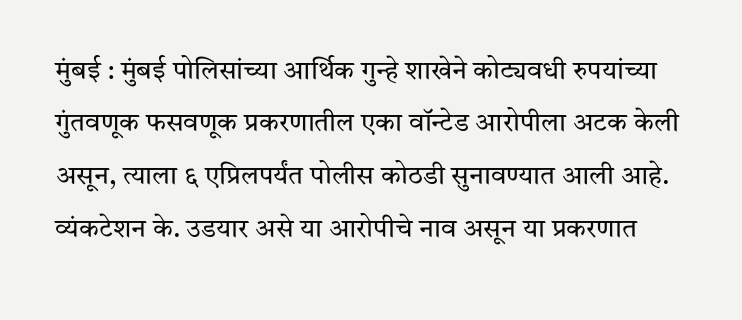मुंबई : मुंबई पोलिसांच्या आर्थिक गुन्हे शाखेने कोट्यवधी रुपयांच्या गुंतवणूक फसवणूक प्रकरणातील एका वॉन्टेड आरोपीला अटक केली असून, त्याला ६ एप्रिलपर्यंत पोलीस कोठडी सुनावण्यात आली आहे. व्यंकटेशन के. उडयार असे या आरोपीचे नाव असून या प्रकरणात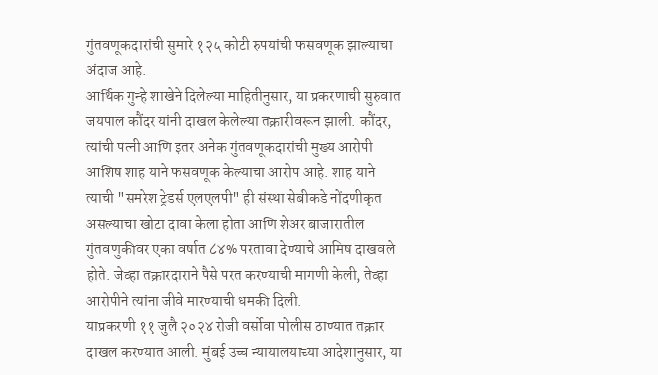गुंतवणूकदारांची सुमारे १२५ कोटी रुपयांची फसवणूक झाल्याचा अंदाज आहे.
आर्थिक गुन्हे शाखेने दिलेल्या माहितीनुसार, या प्रकरणाची सुरुवात जयपाल कौंदर यांनी दाखल केलेल्या तक्रारीवरून झाली. कौंदर, त्यांची पत्नी आणि इतर अनेक गुंतवणूकदारांची मुख्य आरोपी आशिष शाह याने फसवणूक केल्याचा आरोप आहे. शाह याने त्याची "समरेश ट्रेडर्स एलएलपी" ही संस्था सेबीकडे नोंदणीकृत असल्याचा खोटा दावा केला होता आणि शेअर बाजारातील गुंतवणुकीवर एका वर्षात ८४% परतावा देण्याचे आमिष दाखवले होते. जेव्हा तक्रारदाराने पैसे परत करण्याची मागणी केली, तेव्हा आरोपीने त्यांना जीवे मारण्याची धमकी दिली.
याप्रकरणी ११ जुलै २०२४ रोजी वर्सोवा पोलीस ठाण्यात तक्रार दाखल करण्यात आली. मुंबई उच्च न्यायालयाच्या आदेशानुसार, या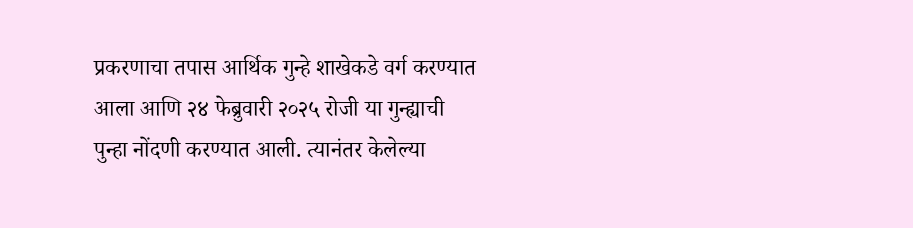प्रकरणाचा तपास आर्थिक गुन्हे शाखेकडे वर्ग करण्यात आला आणि २४ फेब्रुवारी २०२५ रोजी या गुन्ह्याची पुन्हा नोंदणी करण्यात आली. त्यानंतर केलेल्या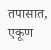तपासात, एकूण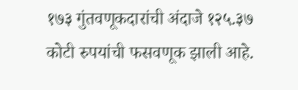१७३ गुंतवणूकदारांची अंदाजे १२५.३७ कोटी रुपयांची फसवणूक झाली आहे.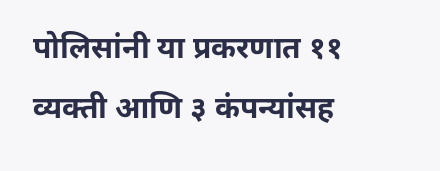पोलिसांनी या प्रकरणात ११ व्यक्ती आणि ३ कंपन्यांसह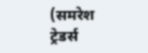(समरेश ट्रेडर्स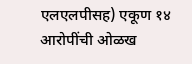एलएलपीसह) एकूण १४ आरोपींची ओळख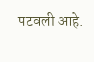पटवली आहे.